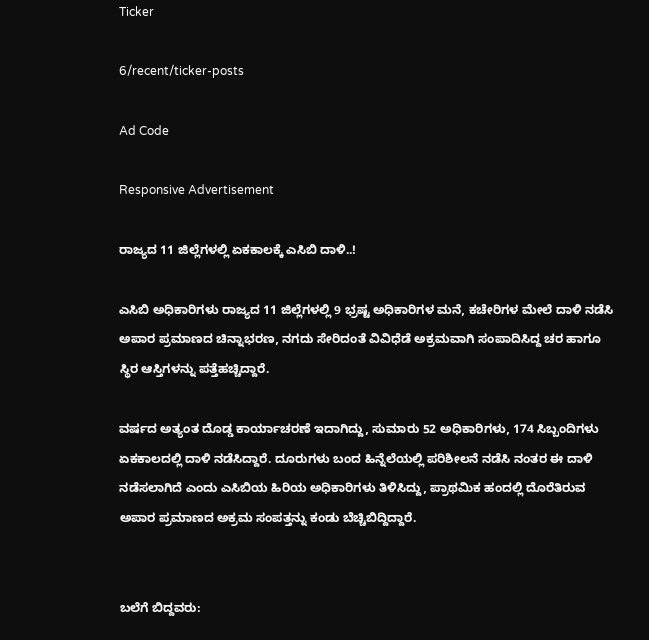Ticker

6/recent/ticker-posts

Ad Code

Responsive Advertisement

ರಾಜ್ಯದ 11 ಜಿಲ್ಲೆಗಳಲ್ಲಿ ಏಕಕಾಲಕ್ಕೆ ಎಸಿಬಿ ದಾಳಿ..!

ಎಸಿಬಿ ಅಧಿಕಾರಿಗಳು ರಾಜ್ಯದ 11 ಜಿಲ್ಲೆಗಳಲ್ಲಿ 9 ಭ್ರಷ್ಟ ಅಧಿಕಾರಿಗಳ ಮನೆ, ಕಚೇರಿಗಳ ಮೇಲೆ ದಾಳಿ ನಡೆಸಿ ಅಪಾರ ಪ್ರಮಾಣದ ಚಿನ್ನಾಭರಣ, ನಗದು ಸೇರಿದಂತೆ ವಿವಿಧೆಡೆ ಅಕ್ರಮವಾಗಿ ಸಂಪಾದಿಸಿದ್ದ ಚರ ಹಾಗೂ ಸ್ಥಿರ ಆಸ್ತಿಗಳನ್ನು ಪತ್ತೆಹಚ್ಚಿದ್ದಾರೆ.

ವರ್ಷದ ಅತ್ಯಂತ ದೊಡ್ಡ ಕಾರ್ಯಾಚರಣೆ ಇದಾಗಿದ್ದು, ಸುಮಾರು 52 ಅಧಿಕಾರಿಗಳು, 174 ಸಿಬ್ಬಂದಿಗಳು ಏಕಕಾಲದಲ್ಲಿ ದಾಳಿ ನಡೆಸಿದ್ದಾರೆ. ದೂರುಗಳು ಬಂದ ಹಿನ್ನೆಲೆಯಲ್ಲಿ ಪರಿಶೀಲನೆ ನಡೆಸಿ ನಂತರ ಈ ದಾಳಿ ನಡೆಸಲಾಗಿದೆ ಎಂದು ಎಸಿಬಿಯ ಹಿರಿಯ ಅಧಿಕಾರಿಗಳು ತಿಳಿಸಿದ್ದು, ಪ್ರಾಥಮಿಕ ಹಂದಲ್ಲಿ ದೊರೆತಿರುವ ಅಪಾರ ಪ್ರಮಾಣದ ಅಕ್ರಮ ಸಂಪತ್ತನ್ನು ಕಂಡು ಬೆಚ್ಚಿಬಿದ್ದಿದ್ದಾರೆ.


ಬಲೆಗೆ ಬಿದ್ದವರು: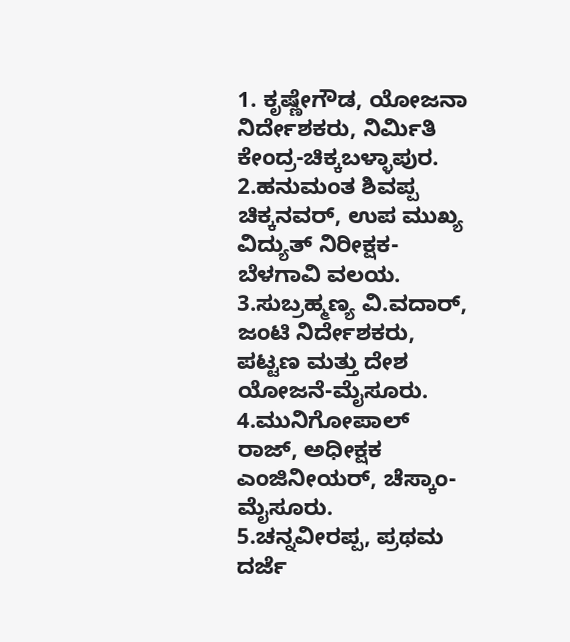1. ಕೃಷ್ಣೇಗೌಡ, ಯೋಜನಾ ನಿರ್ದೇಶಕರು, ನಿರ್ಮಿತಿ ಕೇಂದ್ರ-ಚಿಕ್ಕಬಳ್ಳಾಪುರ.
2.ಹನುಮಂತ ಶಿವಪ್ಪ ಚಿಕ್ಕನವರ್, ಉಪ ಮುಖ್ಯ ವಿದ್ಯುತ್ ನಿರೀಕ್ಷಕ-ಬೆಳಗಾವಿ ವಲಯ.
3.ಸುಬ್ರಹ್ಮಣ್ಯ ವಿ.ವದಾರ್, ಜಂಟಿ ನಿರ್ದೇಶಕರು, ಪಟ್ಟಣ ಮತ್ತು ದೇಶ ಯೋಜನೆ-ಮೈಸೂರು.
4.ಮುನಿಗೋಪಾಲ್ ರಾಜ್, ಅಧೀಕ್ಷಕ ಎಂಜಿನೀಯರ್, ಚೆಸ್ಕಾಂ-ಮೈಸೂರು.
5.ಚನ್ನವೀರಪ್ಪ, ಪ್ರಥಮ ದರ್ಜೆ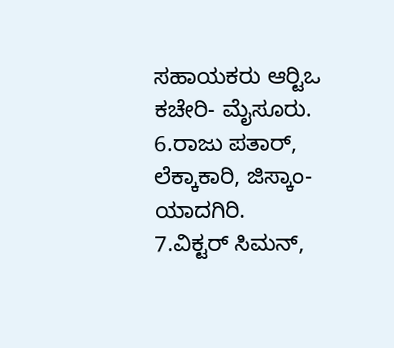ಸಹಾಯಕರು ಆರ್‍ಟಿಒ ಕಚೇರಿ- ಮೈಸೂರು.
6.ರಾಜು ಪತಾರ್, ಲೆಕ್ಕಾಕಾರಿ, ಜಿಸ್ಕಾಂ- ಯಾದಗಿರಿ.
7.ವಿಕ್ಟರ್ ಸಿಮನ್,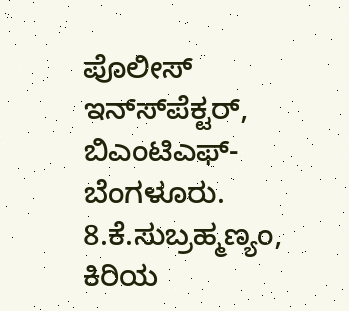ಪೊಲೀಸ್ ಇನ್ಸ್‍ಪೆಕ್ಟರ್, ಬಿಎಂಟಿಎಫ್-ಬೆಂಗಳೂರು.
8.ಕೆ.ಸುಬ್ರಹ್ಮಣ್ಯಂ, ಕಿರಿಯ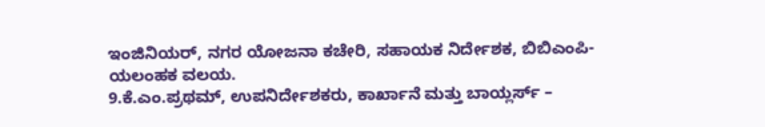ಇಂಜಿನಿಯರ್, ನಗರ ಯೋಜನಾ ಕಚೇರಿ, ಸಹಾಯಕ ನಿರ್ದೇಶಕ, ಬಿಬಿಎಂಪಿ-ಯಲಂಹಕ ವಲಯ.
9.ಕೆ.ಎಂ.ಪ್ರಥಮ್, ಉಪನಿರ್ದೇಶಕರು, ಕಾರ್ಖಾನೆ ಮತ್ತು ಬಾಯ್ಲರ್ಸ್ –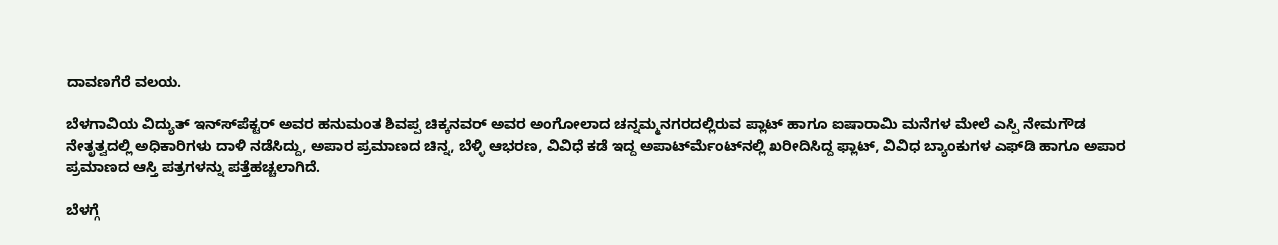ದಾವಣಗೆರೆ ವಲಯ.

ಬೆಳಗಾವಿಯ ವಿದ್ಯುತ್ ಇನ್ಸ್‍ಪೆಕ್ಟರ್ ಅವರ ಹನುಮಂತ ಶಿವಪ್ಪ ಚಿಕ್ಕನವರ್ ಅವರ ಅಂಗೋಲಾದ ಚನ್ನಮ್ಮನಗರದಲ್ಲಿರುವ ಪ್ಲಾಟ್ ಹಾಗೂ ಐಷಾರಾಮಿ ಮನೆಗಳ ಮೇಲೆ ಎಸ್ಪಿ ನೇಮಗೌಡ ನೇತೃತ್ವದಲ್ಲಿ ಅಧಿಕಾರಿಗಳು ದಾಳಿ ನಡೆಸಿದ್ದು, ಅಪಾರ ಪ್ರಮಾಣದ ಚಿನ್ನ, ಬೆಳ್ಳಿ ಆಭರಣ, ವಿವಿಧೆ ಕಡೆ ಇದ್ದ ಅಪಾರ್ಟ್‍ಮೆಂಟ್‍ನಲ್ಲಿ ಖರೀದಿಸಿದ್ದ ಫ್ಲಾಟ್, ವಿವಿಧ ಬ್ಯಾಂಕುಗಳ ಎಫ್‍ಡಿ ಹಾಗೂ ಅಪಾರ ಪ್ರಮಾಣದ ಆಸ್ತಿ ಪತ್ರಗಳನ್ನು ಪತ್ತೆಹಚ್ಚಲಾಗಿದೆ.

ಬೆಳಗ್ಗೆ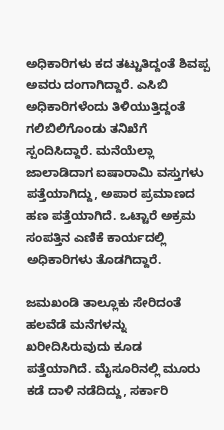ಅಧಿಕಾರಿಗಳು ಕದ ತಟ್ಟುತಿದ್ದಂತೆ ಶಿವಪ್ಪ ಅವರು ದಂಗಾಗಿದ್ದಾರೆ. ಎಸಿಬಿ ಅಧಿಕಾರಿಗಳೆಂದು ತಿಳಿಯುತ್ತಿದ್ದಂತೆ ಗಲಿಬಿಲಿಗೊಂಡು ತನಿಖೆಗೆ ಸ್ಪಂದಿಸಿದ್ದಾರೆ. ಮನೆಯೆಲ್ಲಾ ಜಾಲಾಡಿದಾಗ ಐಷಾರಾಮಿ ವಸ್ತುಗಳು ಪತ್ತೆಯಾಗಿದ್ದು, ಅಪಾರ ಪ್ರಮಾಣದ ಹಣ ಪತ್ತೆಯಾಗಿದೆ. ಒಟ್ಟಾರೆ ಅಕ್ರಮ ಸಂಪತ್ತಿನ ಎಣಿಕೆ ಕಾರ್ಯದಲ್ಲಿ ಅಧಿಕಾರಿಗಳು ತೊಡಗಿದ್ದಾರೆ.

ಜಮಖಂಡಿ ತಾಲ್ಲೂಕು ಸೇರಿದಂತೆ ಹಲವೆಡೆ ಮನೆಗಳನ್ನು ಖರೀದಿಸಿರುವುದು ಕೂಡ ಪತ್ತೆಯಾಗಿದೆ. ಮೈಸೂರಿನಲ್ಲಿ ಮೂರು ಕಡೆ ದಾಳಿ ನಡೆದಿದ್ದು, ಸರ್ಕಾರಿ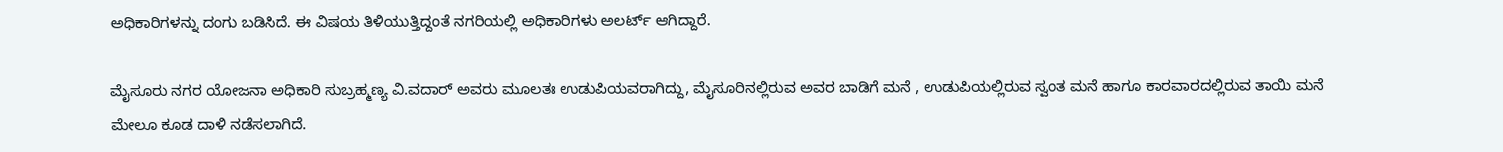ಅಧಿಕಾರಿಗಳನ್ನು ದಂಗು ಬಡಿಸಿದೆ. ಈ ವಿಷಯ ತಿಳಿಯುತ್ತಿದ್ದಂತೆ ನಗರಿಯಲ್ಲಿ ಅಧಿಕಾರಿಗಳು ಅಲರ್ಟ್ ಆಗಿದ್ದಾರೆ.

ಮೈಸೂರು ನಗರ ಯೋಜನಾ ಅಧಿಕಾರಿ ಸುಬ್ರಹ್ಮಣ್ಯ ವಿ.ವದಾರ್ ಅವರು ಮೂಲತಃ ಉಡುಪಿಯವರಾಗಿದ್ದು, ಮೈಸೂರಿನಲ್ಲಿರುವ ಅವರ ಬಾಡಿಗೆ ಮನೆ , ಉಡುಪಿಯಲ್ಲಿರುವ ಸ್ವಂತ ಮನೆ ಹಾಗೂ ಕಾರವಾರದಲ್ಲಿರುವ ತಾಯಿ ಮನೆ ಮೇಲೂ ಕೂಡ ದಾಳಿ ನಡೆಸಲಾಗಿದೆ.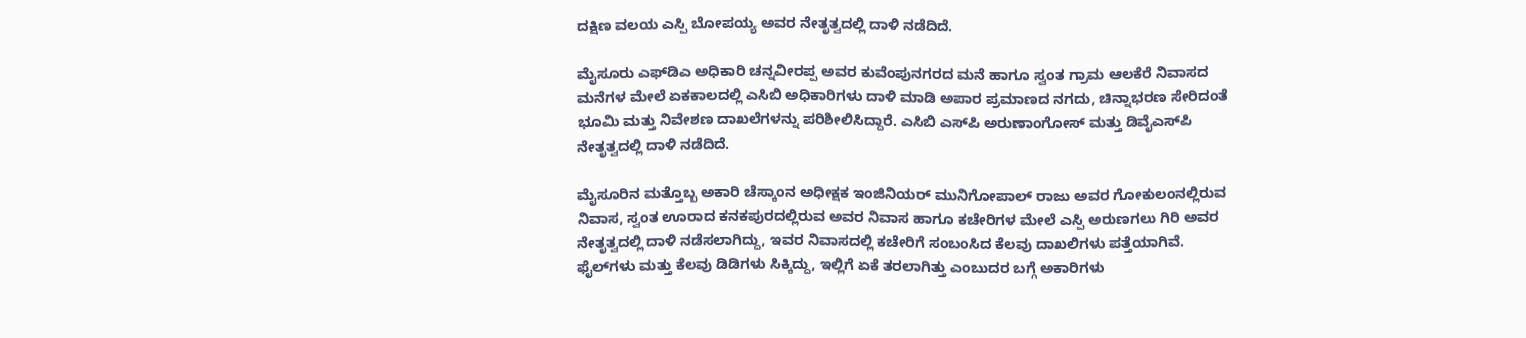ದಕ್ಷಿಣ ವಲಯ ಎಸ್ಪಿ ಬೋಪಯ್ಯ ಅವರ ನೇತೃತ್ವದಲ್ಲಿ ದಾಳಿ ನಡೆದಿದೆ.

ಮೈಸೂರು ಎಫ್‍ಡಿಎ ಅಧಿಕಾರಿ ಚನ್ನವೀರಪ್ಪ ಅವರ ಕುವೆಂಪುನಗರದ ಮನೆ ಹಾಗೂ ಸ್ವಂತ ಗ್ರಾಮ ಆಲಕೆರೆ ನಿವಾಸದ ಮನೆಗಳ ಮೇಲೆ ಏಕಕಾಲದಲ್ಲಿ ಎಸಿಬಿ ಅಧಿಕಾರಿಗಳು ದಾಳಿ ಮಾಡಿ ಅಪಾರ ಪ್ರಮಾಣದ ನಗದು, ಚಿನ್ನಾಭರಣ ಸೇರಿದಂತೆ ಭೂಮಿ ಮತ್ತು ನಿವೇಶಣ ದಾಖಲೆಗಳನ್ನು ಪರಿಶೀಲಿಸಿದ್ದಾರೆ. ಎಸಿಬಿ ಎಸ್‍ಪಿ ಅರುಣಾಂಗೋಸ್ ಮತ್ತು ಡಿವೈಎಸ್‍ಪಿ ನೇತೃತ್ವದಲ್ಲಿ ದಾಳಿ ನಡೆದಿದೆ.

ಮೈಸೂರಿನ ಮತ್ತೊಬ್ಬ ಅಕಾರಿ ಚೆಸ್ಕಾಂನ ಅಧೀಕ್ಷಕ ಇಂಜಿನಿಯರ್ ಮುನಿಗೋಪಾಲ್ ರಾಜು ಅವರ ಗೋಕುಲಂನಲ್ಲಿರುವ ನಿವಾಸ, ಸ್ವಂತ ಊರಾದ ಕನಕಪುರದಲ್ಲಿರುವ ಅವರ ನಿವಾಸ ಹಾಗೂ ಕಚೇರಿಗಳ ಮೇಲೆ ಎಸ್ಪಿ ಅರುಣಗಲು ಗಿರಿ ಅವರ ನೇತೃತ್ವದಲ್ಲಿ ದಾಳಿ ನಡೆಸಲಾಗಿದ್ದು, ಇವರ ನಿವಾಸದಲ್ಲಿ ಕಚೇರಿಗೆ ಸಂಬಂಸಿದ ಕೆಲವು ದಾಖಲಿಗಳು ಪತ್ತೆಯಾಗಿವೆ.
ಫೈಲ್‍ಗಳು ಮತ್ತು ಕೆಲವು ಡಿಡಿಗಳು ಸಿಕ್ಕಿದ್ದು, ಇಲ್ಲಿಗೆ ಏಕೆ ತರಲಾಗಿತ್ತು ಎಂಬುದರ ಬಗ್ಗೆ ಅಕಾರಿಗಳು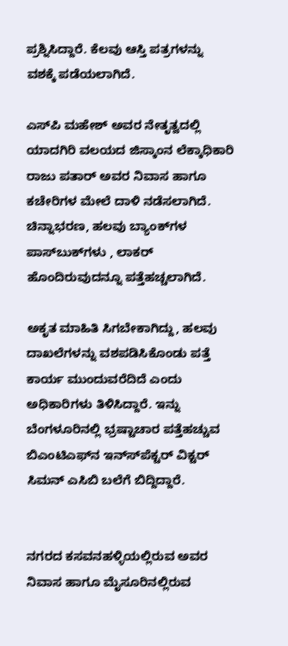ಪ್ರಶ್ನಿಸಿದ್ದಾರೆ. ಕೆಲವು ಆಸ್ತಿ ಪತ್ರಗಳನ್ನು ವಶಕ್ಕೆ ಪಡೆಯಲಾಗಿದೆ.

ಎಸ್‍ಪಿ ಮಹೇಶ್ ಅವರ ನೇತೃತ್ವದಲ್ಲಿ ಯಾದಗಿರಿ ವಲಯದ ಜಿಸ್ಕಾಂನ ಲೆಕ್ಕಾಧಿಕಾರಿ ರಾಜು ಪತಾರ್ ಅವರ ನಿವಾಸ ಹಾಗೂ ಕಚೇರಿಗಳ ಮೇಲೆ ದಾಳಿ ನಡೆಸಲಾಗಿದೆ. ಚಿನ್ನಾಭರಣ, ಹಲವು ಬ್ಯಾಂಕ್‍ಗಳ ಪಾಸ್‍ಬುಕ್‍ಗಳು , ಲಾಕರ್ ಹೊಂದಿರುವುದನ್ನೂ ಪತ್ತೆಹಚ್ಚಲಾಗಿದೆ.

ಅಕೃತ ಮಾಹಿತಿ ಸಿಗಬೇಕಾಗಿದ್ದು, ಹಲವು ದಾಖಲೆಗಳನ್ನು ವಶಪಡಿಸಿಕೊಂಡು ಪತ್ತೆ ಕಾರ್ಯ ಮುಂದುವರೆದಿದೆ ಎಂದು ಅಧಿಕಾರಿಗಳು ತಿಳಿಸಿದ್ದಾರೆ. ಇನ್ನು ಬೆಂಗಳೂರಿನಲ್ಲಿ ಭ್ರಷ್ಟಾಚಾರ ಪತ್ತೆಹಚ್ಚುವ ಬಿಎಂಟಿಎಫ್‍ನ ಇನ್ಸ್‍ಪೆಕ್ಟರ್ ವಿಕ್ಟರ್ ಸಿಮನ್ ಎಸಿಬಿ ಬಲೆಗೆ ಬಿದ್ದಿದ್ದಾರೆ.


ನಗರದ ಕಸವನಹಳ್ಳಿಯಲ್ಲಿರುವ ಅವರ ನಿವಾಸ ಹಾಗೂ ಮೈಸೂರಿನಲ್ಲಿರುವ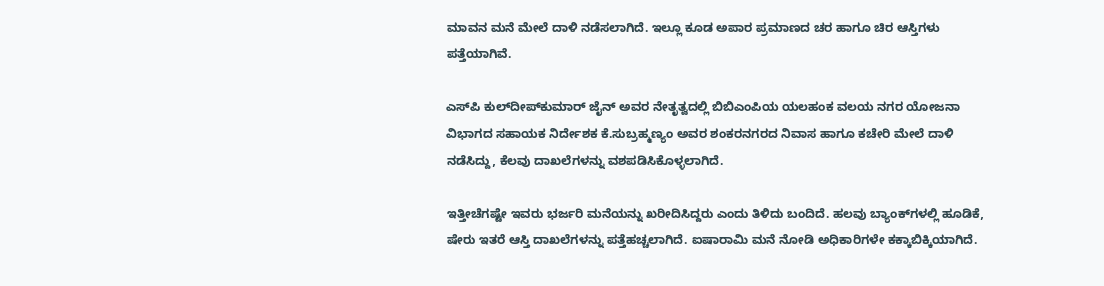ಮಾವನ ಮನೆ ಮೇಲೆ ದಾಳಿ ನಡೆಸಲಾಗಿದೆ. ಇಲ್ಲೂ ಕೂಡ ಅಪಾರ ಪ್ರಮಾಣದ ಚರ ಹಾಗೂ ಚಿರ ಆಸ್ತಿಗಳು ಪತ್ತೆಯಾಗಿವೆ.

ಎಸ್‍ಪಿ ಕುಲ್‍ದೀಪ್‍ಕುಮಾರ್ ಜೈನ್ ಅವರ ನೇತೃತ್ವದಲ್ಲಿ ಬಿಬಿಎಂಪಿಯ ಯಲಹಂಕ ವಲಯ ನಗರ ಯೋಜನಾ ವಿಭಾಗದ ಸಹಾಯಕ ನಿರ್ದೇಶಕ ಕೆ.ಸುಬ್ರಹ್ಮಣ್ಯಂ ಅವರ ಶಂಕರನಗರದ ನಿವಾಸ ಹಾಗೂ ಕಚೇರಿ ಮೇಲೆ ದಾಳಿ ನಡೆಸಿದ್ದು, ಕೆಲವು ದಾಖಲೆಗಳನ್ನು ವಶಪಡಿಸಿಕೊಳ್ಳಲಾಗಿದೆ.

ಇತ್ತೀಚೆಗಷ್ಟೇ ಇವರು ಭರ್ಜರಿ ಮನೆಯನ್ನು ಖರೀದಿಸಿದ್ದರು ಎಂದು ತಿಳಿದು ಬಂದಿದೆ. ಹಲವು ಬ್ಯಾಂಕ್‍ಗಳಲ್ಲಿ ಹೂಡಿಕೆ, ಷೇರು ಇತರೆ ಆಸ್ತಿ ದಾಖಲೆಗಳನ್ನು ಪತ್ತೆಹಚ್ಚಲಾಗಿದೆ. ಐಷಾರಾಮಿ ಮನೆ ನೋಡಿ ಅಧಿಕಾರಿಗಳೇ ಕಕ್ಕಾಬಿಕ್ಕಿಯಾಗಿದೆ.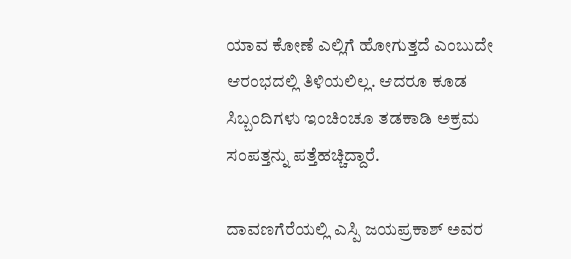ಯಾವ ಕೋಣೆ ಎಲ್ಲಿಗೆ ಹೋಗುತ್ತದೆ ಎಂಬುದೇ ಆರಂಭದಲ್ಲಿ ತಿಳಿಯಲಿಲ್ಲ. ಆದರೂ ಕೂಡ ಸಿಬ್ಬಂದಿಗಳು ಇಂಚಿಂಚೂ ತಡಕಾಡಿ ಅಕ್ರಮ ಸಂಪತ್ತನ್ನು ಪತ್ತೆಹಚ್ಚಿದ್ದಾರೆ.

ದಾವಣಗೆರೆಯಲ್ಲಿ ಎಸ್ಪಿ ಜಯಪ್ರಕಾಶ್ ಅವರ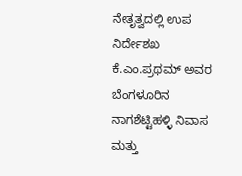ನೇತೃತ್ವದಲ್ಲಿ ಉಪ ನಿರ್ದೇಶಖ ಕೆ.ಎಂ.ಪ್ರಥಮ್ ಅವರ ಬೆಂಗಳೂರಿನ ನಾಗಶೆಟ್ಟಿಹಳ್ಳಿ ನಿವಾಸ ಮತ್ತು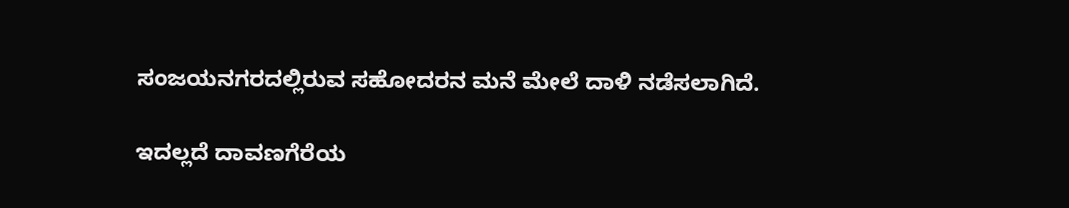ಸಂಜಯನಗರದಲ್ಲಿರುವ ಸಹೋದರನ ಮನೆ ಮೇಲೆ ದಾಳಿ ನಡೆಸಲಾಗಿದೆ.

ಇದಲ್ಲದೆ ದಾವಣಗೆರೆಯ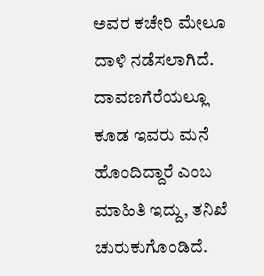ಅವರ ಕಚೇರಿ ಮೇಲೂ ದಾಳಿ ನಡೆಸಲಾಗಿದೆ. ದಾವಣಗೆರೆಯಲ್ಲೂ ಕೂಡ ಇವರು ಮನೆ ಹೊಂದಿದ್ದಾರೆ ಎಂಬ ಮಾಹಿತಿ ಇದ್ದು, ತನಿಖೆ ಚುರುಕುಗೊಂಡಿದೆ.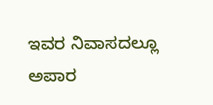ಇವರ ನಿವಾಸದಲ್ಲೂ ಅಪಾರ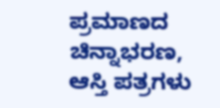ಪ್ರಮಾಣದ ಚಿನ್ನಾಭರಣ, ಆಸ್ತಿ ಪತ್ರಗಳು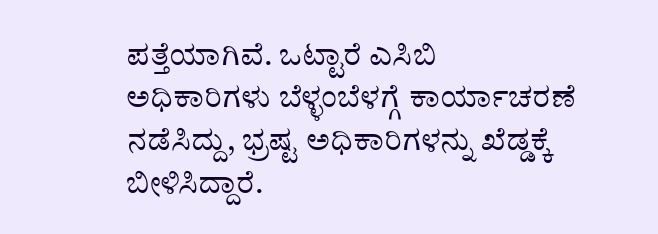ಪತ್ತೆಯಾಗಿವೆ. ಒಟ್ಟಾರೆ ಎಸಿಬಿ ಅಧಿಕಾರಿಗಳು ಬೆಳ್ಳಂಬೆಳಗ್ಗೆ ಕಾರ್ಯಾಚರಣೆ ನಡೆಸಿದ್ದು, ಭ್ರಷ್ಟ ಅಧಿಕಾರಿಗಳನ್ನು ಖೆಡ್ಡಕ್ಕೆ ಬೀಳಿಸಿದ್ದಾರೆ.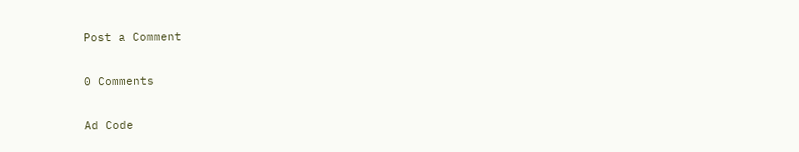Post a Comment

0 Comments

Ad Code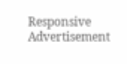Responsive Advertisement